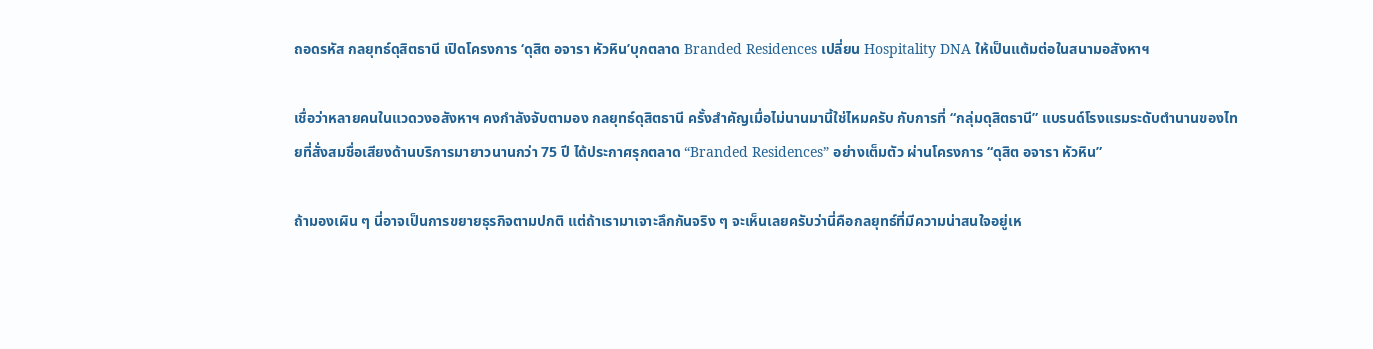ถอดรหัส กลยุทธ์ดุสิตธานี เปิดโครงการ ‘ดุสิต อจารา หัวหิน’บุกตลาด Branded Residences เปลี่ยน Hospitality DNA ให้เป็นแต้มต่อในสนามอสังหาฯ

เชื่อว่าหลายคนในแวดวงอสังหาฯ คงกำลังจับตามอง กลยุทธ์ดุสิตธานี ครั้งสำคัญเมื่อไม่นานมานี้ใช่ไหมครับ กับการที่ “กลุ่มดุสิตธานี” แบรนด์โรงแรมระดับตำนานของไทยที่สั่งสมชื่อเสียงด้านบริการมายาวนานกว่า 75 ปี ได้ประกาศรุกตลาด “Branded Residences” อย่างเต็มตัว ผ่านโครงการ “ดุสิต อจารา หัวหิน”

ถ้ามองเผิน ๆ นี่อาจเป็นการขยายธุรกิจตามปกติ แต่ถ้าเรามาเจาะลึกกันจริง ๆ จะเห็นเลยครับว่านี่คือกลยุทธ์ที่มีความน่าสนใจอยู่เห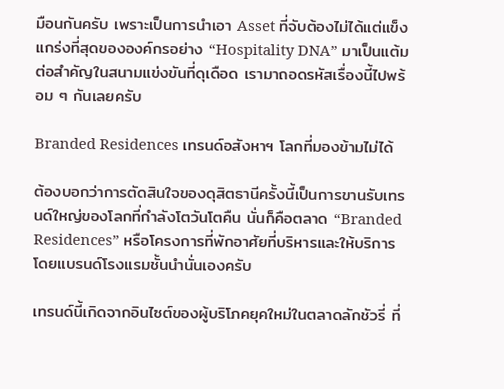มือนกันครับ เพราะเป็นการนำเอา Asset ที่จับต้องไม่ได้แต่แข็งแกร่งที่สุดขององค์กรอย่าง “Hospitality DNA” มาเป็นแต้มต่อสำคัญในสนามแข่งขันที่ดุเดือด เรามาถอดรหัสเรื่องนี้ไปพร้อม ๆ กันเลยครับ

Branded Residences เทรนด์อสังหาฯ โลกที่มองข้ามไม่ได้

ต้องบอกว่าการตัดสินใจของดุสิตธานีครั้งนี้เป็นการขานรับเทรนด์ใหญ่ของโลกที่กำลังโตวันโตคืน นั่นก็คือตลาด “Branded Residences” หรือโครงการที่พักอาศัยที่บริหารและให้บริการโดยแบรนด์โรงแรมชั้นนำนั่นเองครับ

เทรนด์นี้เกิดจากอินไซต์ของผู้บริโภคยุคใหม่ในตลาดลักชัวรี่ ที่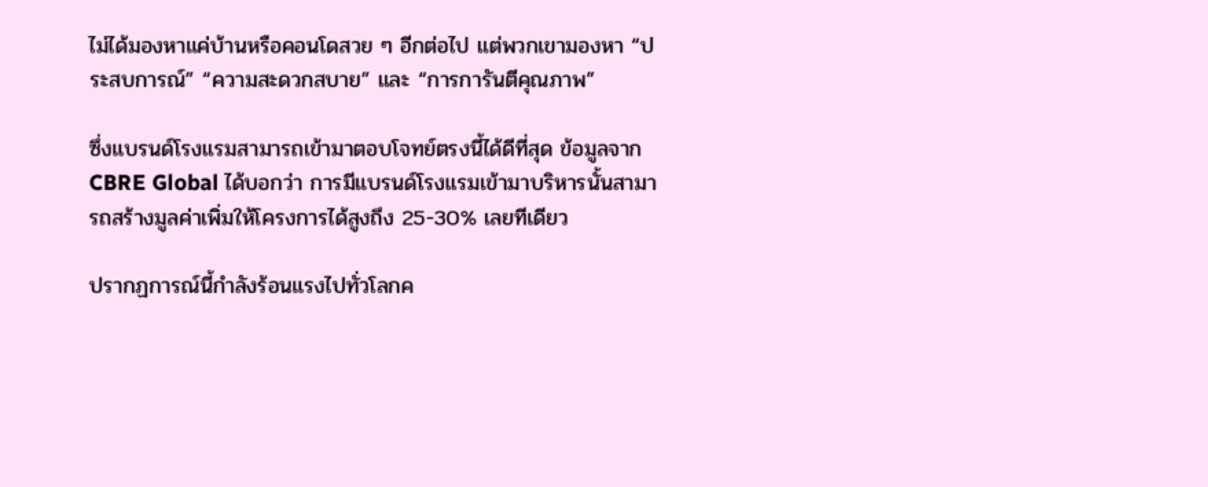ไม่ได้มองหาแค่บ้านหรือคอนโดสวย ๆ อีกต่อไป แต่พวกเขามองหา “ประสบการณ์” “ความสะดวกสบาย” และ “การการันตีคุณภาพ”

ซึ่งแบรนด์โรงแรมสามารถเข้ามาตอบโจทย์ตรงนี้ได้ดีที่สุด ข้อมูลจาก CBRE Global ได้บอกว่า การมีแบรนด์โรงแรมเข้ามาบริหารนั้นสามารถสร้างมูลค่าเพิ่มให้โครงการได้สูงถึง 25-30% เลยทีเดียว

ปรากฏการณ์นี้กำลังร้อนแรงไปทั่วโลกค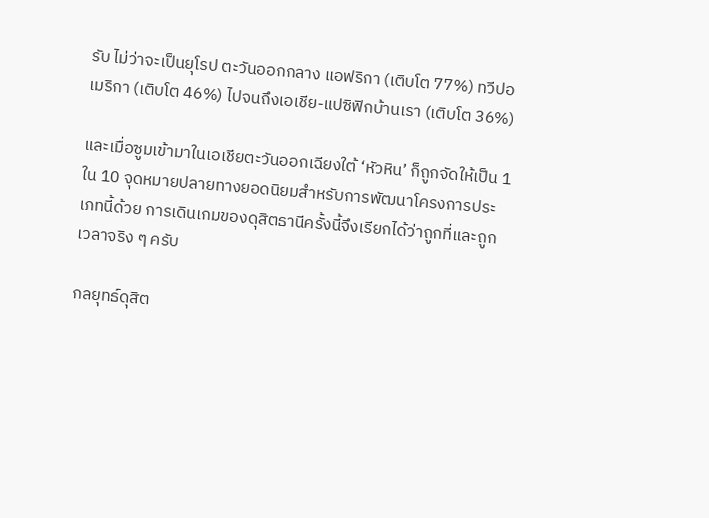รับ ไม่ว่าจะเป็นยุโรป ตะวันออกกลาง แอฟริกา (เติบโต 77%) ทวีปอเมริกา (เติบโต 46%) ไปจนถึงเอเชีย-แปซิฟิกบ้านเรา (เติบโต 36%)

และเมื่อซูมเข้ามาในเอเชียตะวันออกเฉียงใต้ ‘หัวหิน’ ก็ถูกจัดให้เป็น 1 ใน 10 จุดหมายปลายทางยอดนิยมสำหรับการพัฒนาโครงการประเภทนี้ด้วย การเดินเกมของดุสิตธานีครั้งนี้จึงเรียกได้ว่าถูกที่และถูกเวลาจริง ๆ ครับ

กลยุทธ์ดุสิต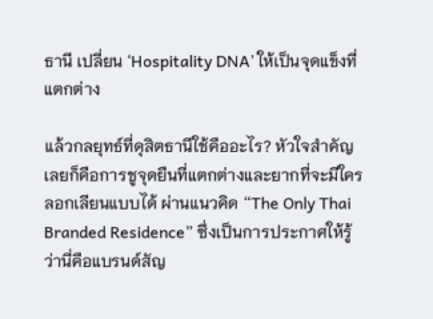ธานี เปลี่ยน ‘Hospitality DNA’ ให้เป็นจุดแข็งที่แตกต่าง

แล้วกลยุทธ์ที่ดุสิตธานีใช้คืออะไร? หัวใจสำคัญเลยก็คือการชูจุดยืนที่แตกต่างและยากที่จะมีใครลอกเลียนแบบได้ ผ่านแนวคิด “The Only Thai Branded Residence” ซึ่งเป็นการประกาศให้รู้ว่านี่คือแบรนด์สัญ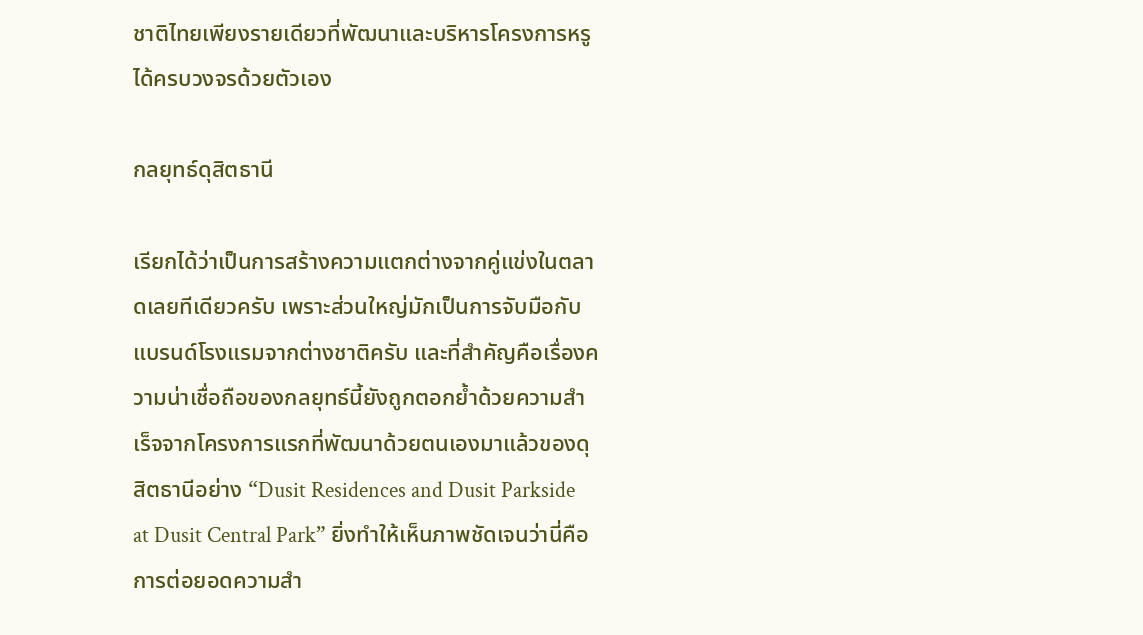ชาติไทยเพียงรายเดียวที่พัฒนาและบริหารโครงการหรูได้ครบวงจรด้วยตัวเอง

กลยุทธ์ดุสิตธานี

เรียกได้ว่าเป็นการสร้างความแตกต่างจากคู่แข่งในตลาดเลยทีเดียวครับ เพราะส่วนใหญ่มักเป็นการจับมือกับแบรนด์โรงแรมจากต่างชาติครับ และที่สำคัญคือเรื่องความน่าเชื่อถือของกลยุทธ์นี้ยังถูกตอกย้ำด้วยความสำเร็จจากโครงการแรกที่พัฒนาด้วยตนเองมาแล้วของดุสิตธานีอย่าง “Dusit Residences and Dusit Parkside at Dusit Central Park” ยิ่งทำให้เห็นภาพชัดเจนว่านี่คือการต่อยอดความสำ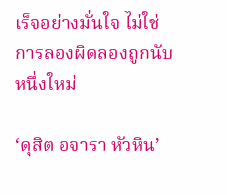เร็จอย่างมั่นใจ ไม่ใช่การลองผิดลองถูกนับหนึ่งใหม่

‘ดุสิต อจารา หัวหิน’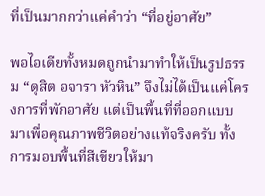ที่เป็นมากกว่าแค่คำว่า “ที่อยู่อาศัย”

พอไอเดียทั้งหมดถูกนำมาทำให้เป็นรูปธรรม “ดุสิต อจารา หัวหิน” จึงไม่ได้เป็นแค่โครงการที่พักอาศัย แต่เป็นพื้นที่ที่ออกแบบมาเพื่อคุณภาพชีวิตอย่างแท้จริงครับ ทั้งการมอบพื้นที่สีเขียวให้มา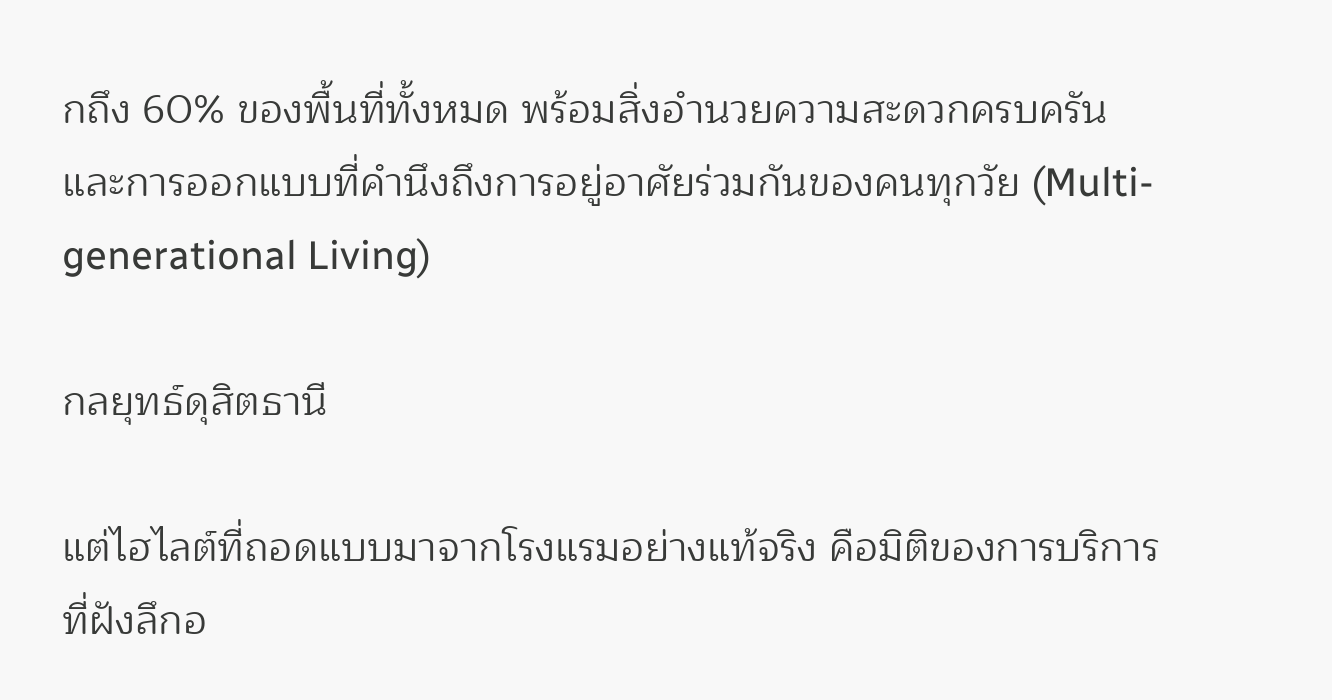กถึง 60% ของพื้นที่ทั้งหมด พร้อมสิ่งอำนวยความสะดวกครบครัน และการออกแบบที่คำนึงถึงการอยู่อาศัยร่วมกันของคนทุกวัย (Multi-generational Living)

กลยุทธ์ดุสิตธานี

แต่ไฮไลต์ที่ถอดแบบมาจากโรงแรมอย่างแท้จริง คือมิติของการบริการที่ฝังลึกอ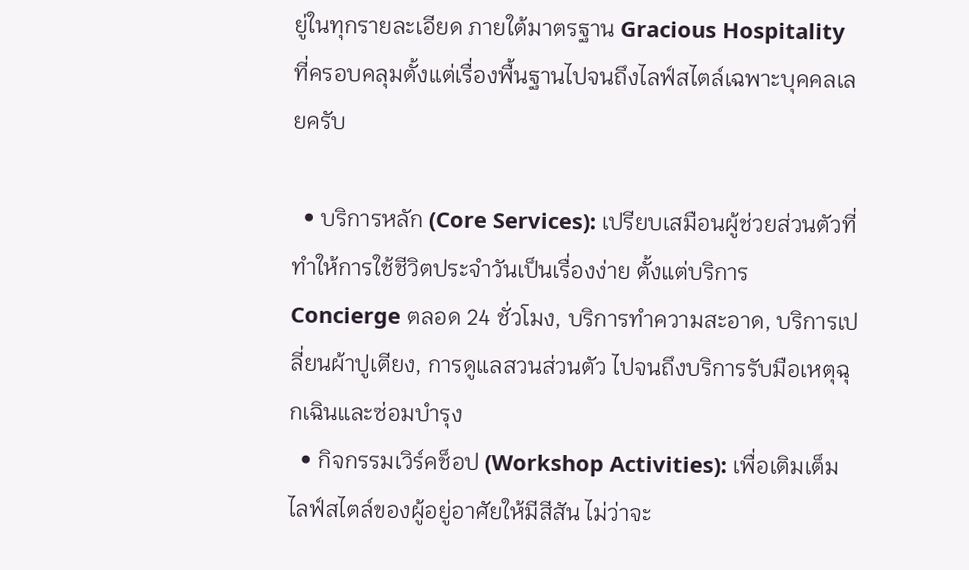ยู่ในทุกรายละเอียด ภายใต้มาตรฐาน Gracious Hospitality ที่ครอบคลุมตั้งแต่เรื่องพื้นฐานไปจนถึงไลฟ์สไตล์เฉพาะบุคคลเลยครับ

  • บริการหลัก (Core Services): เปรียบเสมือนผู้ช่วยส่วนตัวที่ทำให้การใช้ชีวิตประจำวันเป็นเรื่องง่าย ตั้งแต่บริการ Concierge ตลอด 24 ชั่วโมง, บริการทำความสะอาด, บริการเปลี่ยนผ้าปูเตียง, การดูแลสวนส่วนตัว ไปจนถึงบริการรับมือเหตุฉุกเฉินและซ่อมบำรุง
  • กิจกรรมเวิร์คช็อป (Workshop Activities): เพื่อเติมเต็มไลฟ์สไตล์ของผู้อยู่อาศัยให้มีสีสัน ไม่ว่าจะ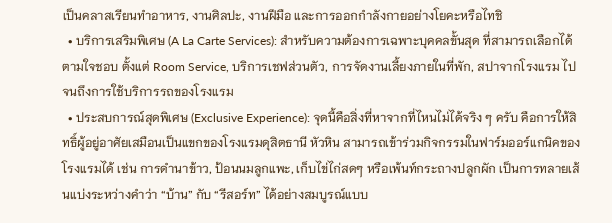เป็นคลาสเรียนทำอาหาร, งานศิลปะ, งานฝีมือ และการออกกำลังกายอย่างโยคะหรือไทชิ
  • บริการเสริมพิเศษ (A La Carte Services): สำหรับความต้องการเฉพาะบุคคลขั้นสุด ที่สามารถเลือกได้ตามใจชอบ ตั้งแต่ Room Service, บริการเชฟส่วนตัว, การจัดงานเลี้ยงภายในที่พัก, สปาจากโรงแรม ไปจนถึงการใช้บริการรถของโรงแรม
  • ประสบการณ์สุดพิเศษ (Exclusive Experience): จุดนี้คือสิ่งที่หาจากที่ไหนไม่ได้จริง ๆ ครับ คือการให้สิทธิ์ผู้อยู่อาศัยเสมือนเป็นแขกของโรงแรมดุสิตธานี หัวหิน สามารถเข้าร่วมกิจกรรมในฟาร์มออร์แกนิคของโรงแรมได้ เช่น การดำนาข้าว, ป้อนนมลูกแพะ, เก็บไข่ไก่สดๆ หรือเพ้นท์กระถางปลูกผัก เป็นการทลายเส้นแบ่งระหว่างคำว่า “บ้าน” กับ “รีสอร์ท” ได้อย่างสมบูรณ์แบบ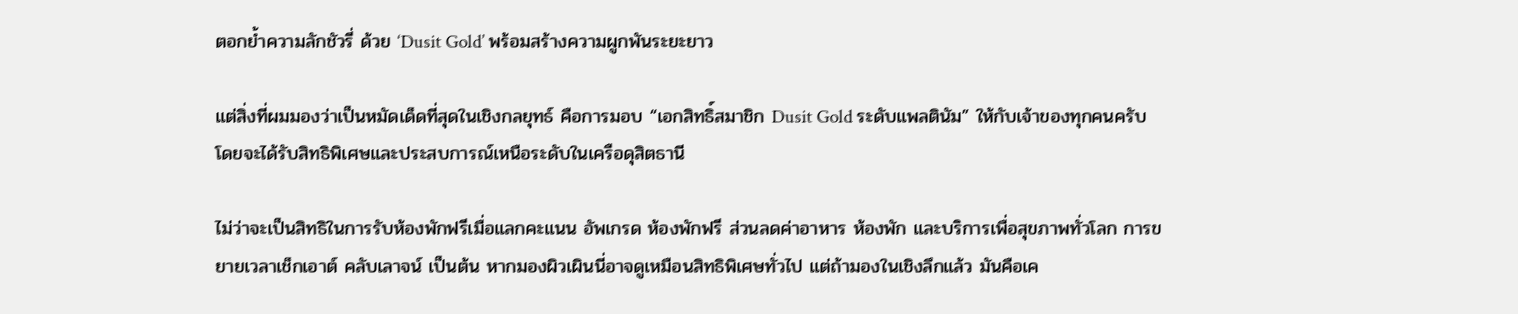ตอกย้ำความลักชัวรี่ ด้วย ‘Dusit Gold’ พร้อมสร้างความผูกพันระยะยาว

แต่สิ่งที่ผมมองว่าเป็นหมัดเด็ดที่สุดในเชิงกลยุทธ์ คือการมอบ “เอกสิทธิ์สมาชิก Dusit Gold ระดับแพลตินัม” ให้กับเจ้าของทุกคนครับ  โดยจะได้รับสิทธิพิเศษและประสบการณ์เหนือระดับในเครือดุสิตธานี

ไม่ว่าจะเป็นสิทธิในการรับห้องพักฟรีเมื่อแลกคะแนน อัพเกรด ห้องพักฟรี ส่วนลดค่าอาหาร ห้องพัก และบริการเพื่อสุขภาพทั่วโลก การขยายเวลาเช็กเอาต์ คลับเลาจน์ เป็นต้น หากมองผิวเผินนี่อาจดูเหมือนสิทธิพิเศษทั่วไป แต่ถ้ามองในเชิงลึกแล้ว มันคือเค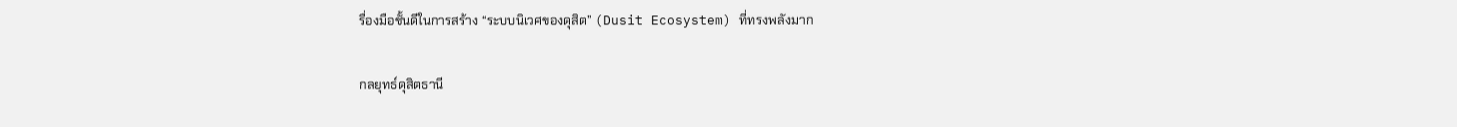รื่องมือชั้นดีในการสร้าง “ระบบนิเวศของดุสิต” (Dusit Ecosystem) ที่ทรงพลังมาก

กลยุทธ์ดุสิตธานี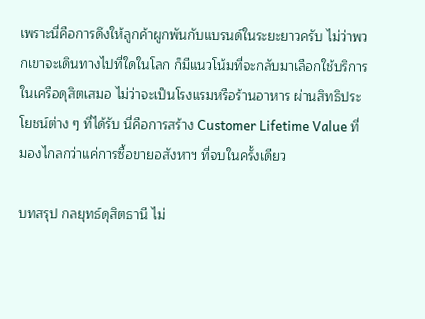เพราะนี่คือการดึงให้ลูกค้าผูกพันกับแบรนด์ในระยะยาวครับ ไม่ว่าพวกเขาจะเดินทางไปที่ใดในโลก ก็มีแนวโน้มที่จะกลับมาเลือกใช้บริการในเครือดุสิตเสมอ ไม่ว่าจะเป็นโรงแรมหรือร้านอาหาร ผ่านสิทธิประโยชน์ต่าง ๆ ที่ได้รับ นี่คือการสร้าง Customer Lifetime Value ที่มองไกลกว่าแค่การซื้อขายอสังหาฯ ที่จบในครั้งเดียว

บทสรุป กลยุทธ์ดุสิตธานี ไม่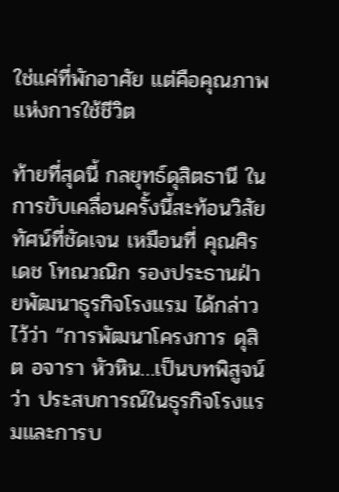ใช่แค่ที่พักอาศัย แต่คือคุณภาพแห่งการใช้ชีวิต

ท้ายที่สุดนี้ กลยุทธ์ดุสิตธานี ในการขับเคลื่อนครั้งนี้สะท้อนวิสัยทัศน์ที่ชัดเจน เหมือนที่ คุณศิรเดช โทณวณิก รองประธานฝ่ายพัฒนาธุรกิจโรงแรม ได้กล่าวไว้ว่า “การพัฒนาโครงการ ดุสิต อจารา หัวหิน…เป็นบทพิสูจน์ว่า ประสบการณ์ในธุรกิจโรงแรมและการบ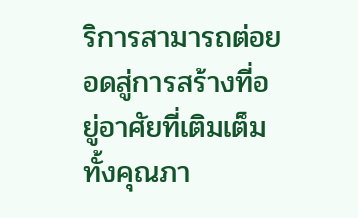ริการสามารถต่อยอดสู่การสร้างที่อยู่อาศัยที่เติมเต็มทั้งคุณภา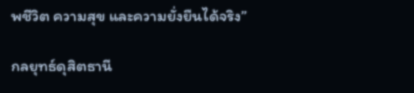พชีวิต ความสุข และความยั่งยืนได้จริง”

กลยุทธ์ดุสิตธานี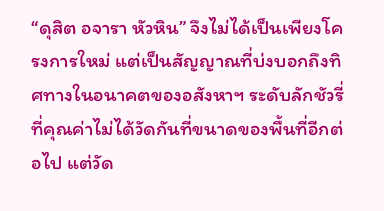“ดุสิต อจารา หัวหิน” จึงไม่ได้เป็นเพียงโครงการใหม่ แต่เป็นสัญญาณที่บ่งบอกถึงทิศทางในอนาคตของอสังหาฯ ระดับลักชัวรี่ ที่คุณค่าไม่ได้วัดกันที่ขนาดของพื้นที่อีกต่อไป แต่วัด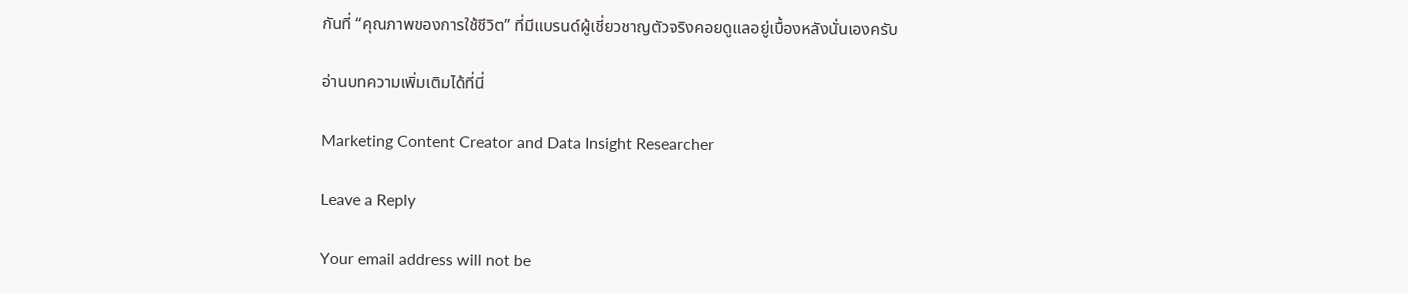กันที่ “คุณภาพของการใช้ชีวิต” ที่มีแบรนด์ผู้เชี่ยวชาญตัวจริงคอยดูแลอยู่เบื้องหลังนั่นเองครับ

อ่านบทความเพิ่มเติมได้ที่นี่

Marketing Content Creator and Data Insight Researcher

Leave a Reply

Your email address will not be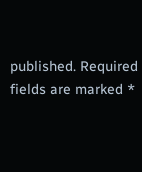published. Required fields are marked *